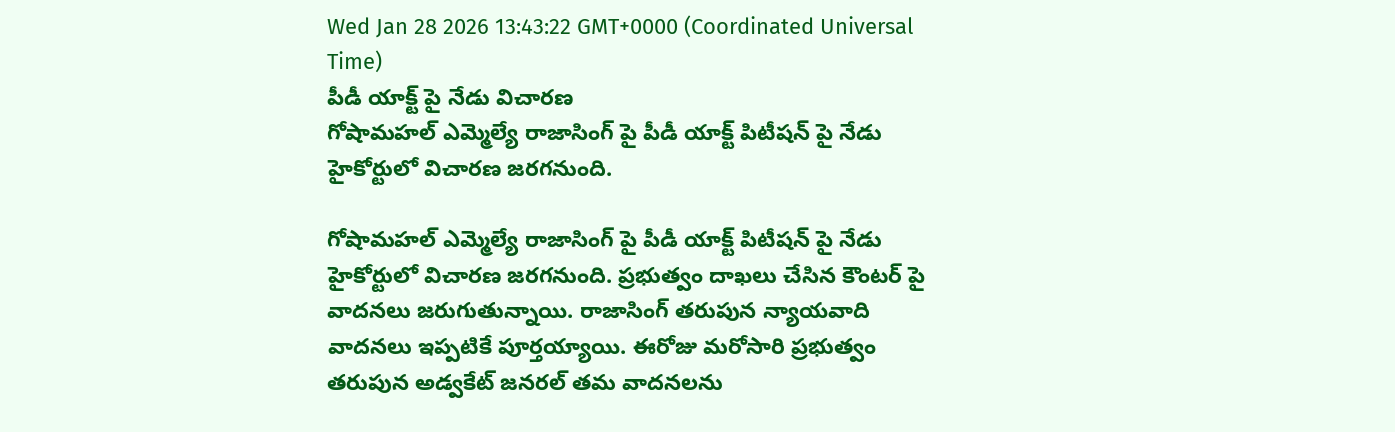Wed Jan 28 2026 13:43:22 GMT+0000 (Coordinated Universal Time)
పీడీ యాక్ట్ పై నేడు విచారణ
గోషామహల్ ఎమ్మెల్యే రాజాసింగ్ పై పీడీ యాక్ట్ పిటీషన్ పై నేడు హైకోర్టులో విచారణ జరగనుంది.

గోషామహల్ ఎమ్మెల్యే రాజాసింగ్ పై పీడీ యాక్ట్ పిటీషన్ పై నేడు హైకోర్టులో విచారణ జరగనుంది. ప్రభుత్వం దాఖలు చేసిన కౌంటర్ పై వాదనలు జరుగుతున్నాయి. రాజాసింగ్ తరుపున న్యాయవాది వాదనలు ఇప్పటికే పూర్తయ్యాయి. ఈరోజు మరోసారి ప్రభుత్వం తరుపున అడ్వకేట్ జనరల్ తమ వాదనలను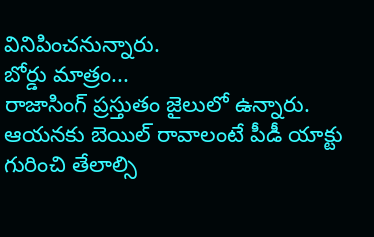వినిపించనున్నారు.
బోర్డు మాత్రం...
రాజాసింగ్ ప్రస్తుతం జైలులో ఉన్నారు. ఆయనకు బెయిల్ రావాలంటే పీడీ యాక్టు గురించి తేలాల్సి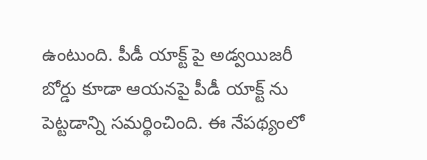ఉంటుంది. పీడీ యాక్ట్ పై అడ్వయిజరీ బోర్డు కూడా ఆయనపై పీడీ యాక్ట్ ను పెట్టడాన్ని సమర్థించింది. ఈ నేపథ్యంలో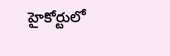హైకోర్టులో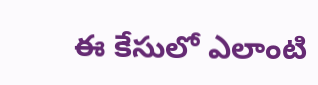ఈ కేసులో ఎలాంటి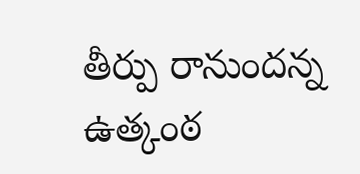తీర్పు రానుందన్న ఉత్కంఠ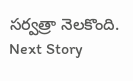సర్వత్రా నెలకొంది.
Next Story